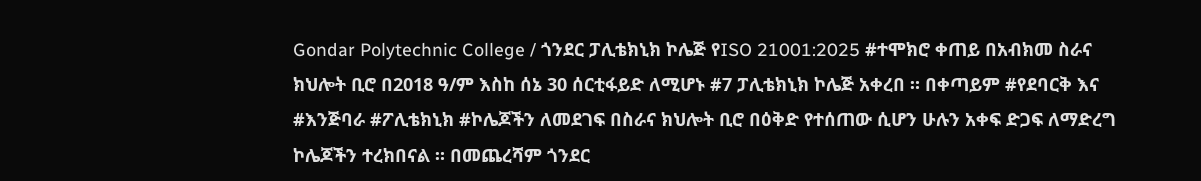Gondar Polytechnic College / ጎንደር ፓሊቴክኒክ ኮሌጅ የISO 21001:2025 #ተሞክሮ ቀጠይ በአብክመ ስራና ክህሎት ቢሮ በ2018 ዓ/ም እስከ ሰኔ 30 ሰርቲፋይድ ለሚሆኑ #7 ፓሊቴክኒክ ኮሌጅ አቀረበ ። በቀጣይም #የደባርቅ እና #እንጅባራ #ፖሊቴክኒክ #ኮሌጆችን ለመደገፍ በስራና ክህሎት ቢሮ በዕቅድ የተሰጠው ሲሆን ሁሉን አቀፍ ድጋፍ ለማድረግ ኮሌጆችን ተረክበናል ። በመጨረሻም ጎንደር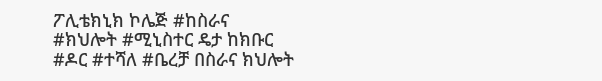ፖሊቴክኒክ ኮሌጅ #ከስራና #ክህሎት #ሚኒስተር ዴታ ከክቡር #ዶር #ተሻለ #ቤረቻ በስራና ክህሎት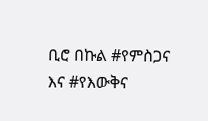ቢሮ በኩል #የምስጋና እና #የእውቅና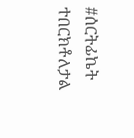#ሰርትፊኬት ተበርክቶለታል